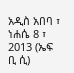አዲስ አበባ ፣ ነሐሴ 8 ፣ 2013 (ኤፍ ቢ ሲ)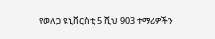የወለጋ ዩኒቨርስቲ 5 ሺህ 903 ተማሪዎችን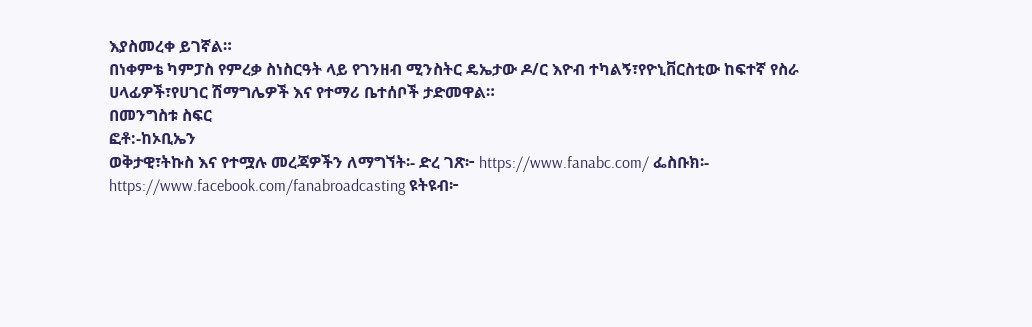እያስመረቀ ይገኛል።
በነቀምቴ ካምፓስ የምረቃ ስነስርዓት ላይ የገንዘብ ሚንስትር ዴኤታው ዶ/ር እዮብ ተካልኝ፣የዮኒቨርስቲው ከፍተኛ የስራ ሀላፊዎች፣የሀገር ሽማግሌዎች እና የተማሪ ቤተሰቦች ታድመዋል።
በመንግስቱ ስፍር
ፎቶ:-ከኦቢኤን
ወቅታዊ፣ትኩስ እና የተሟሉ መረጃዎችን ለማግኘት፡- ድረ ገጽ፦ https://www.fanabc.com/ ፌስቡክ፡- https://www.facebook.com/fanabroadcasting ዩትዩብ፦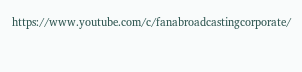https://www.youtube.com/c/fanabroadcastingcorporate/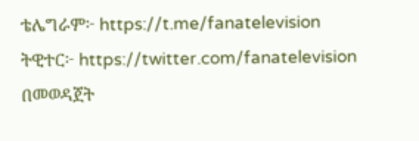ቴሌግራም፦ https://t.me/fanatelevision ትዊተር፦ https://twitter.com/fanatelevision በመወዳጀት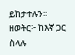ይከታተሉን፡፡ ዘወትር፦ ከእኛ ጋር ስላሉ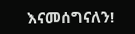እናመሰግናለን!